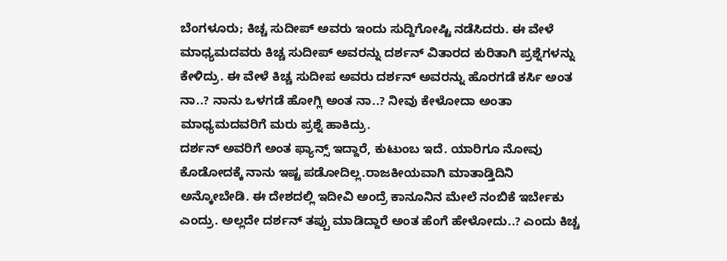ಬೆಂಗಳೂರು; ಕಿಚ್ಚ ಸುದೀಪ್ ಅವರು ಇಂದು ಸುದ್ದಿಗೋಷ್ಟಿ ನಡೆಸಿದರು. ಈ ವೇಳೆ ಮಾಧ್ಯಮದವರು ಕಿಚ್ಚ ಸುದೀಪ್ ಅವರನ್ನು ದರ್ಶನ್ ವಿತಾರದ ಕುರಿತಾಗಿ ಪ್ರಶ್ನೆಗಳನ್ನು ಕೇಳಿದ್ರು. ಈ ವೇಳೆ ಕಿಚ್ಚ ಸುದೀಪ ಅವರು ದರ್ಶನ್ ಅವರನ್ನು ಹೊರಗಡೆ ಕರ್ಸಿ ಅಂತ ನಾ..? ನಾನು ಒಳಗಡೆ ಹೋಗ್ಲಿ ಅಂತ ನಾ..? ನೀವು ಕೇಳೋದಾ ಅಂತಾ ಮಾಧ್ಯಮದವರಿಗೆ ಮರು ಪ್ರಶ್ನೆ ಹಾಕಿದ್ರು.
ದರ್ಶನ್ ಅವರಿಗೆ ಅಂತ ಫ್ಯಾನ್ಸ್ ಇದ್ದಾರೆ, ಕುಟುಂಬ ಇದೆ. ಯಾರಿಗೂ ನೋವು ಕೊಡೋದಕ್ಕೆ ನಾನು ಇಷ್ಟ ಪಡೋದಿಲ್ಲ.ರಾಜಕೀಯವಾಗಿ ಮಾತಾಡ್ತಿದಿನಿ ಅನ್ಕೋಬೇಡಿ. ಈ ದೇಶದಲ್ಲಿ ಇದೀವಿ ಅಂದ್ರೆ ಕಾನೂನಿನ ಮೇಲೆ ನಂಬಿಕೆ ಇರ್ಬೇಕು ಎಂದ್ರು. ಅಲ್ಲದೇ ದರ್ಶನ್ ತಪ್ಪು ಮಾಡಿದ್ದಾರೆ ಅಂತ ಹೆಂಗೆ ಹೇಳೋದು..? ಎಂದು ಕಿಚ್ಚ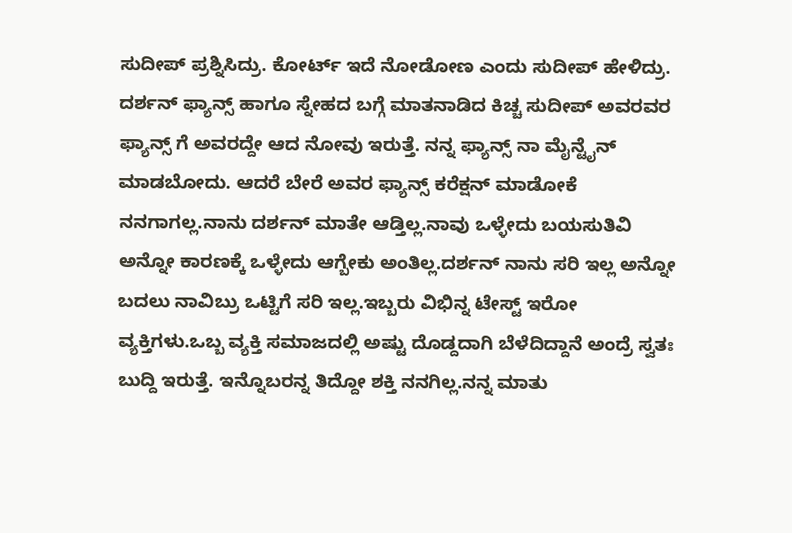ಸುದೀಪ್ ಪ್ರಶ್ನಿಸಿದ್ರು. ಕೋರ್ಟ್ ಇದೆ ನೋಡೋಣ ಎಂದು ಸುದೀಪ್ ಹೇಳಿದ್ರು.
ದರ್ಶನ್ ಫ್ಯಾನ್ಸ್ ಹಾಗೂ ಸ್ನೇಹದ ಬಗ್ಗೆ ಮಾತನಾಡಿದ ಕಿಚ್ಚ ಸುದೀಪ್ ಅವರವರ ಫ್ಯಾನ್ಸ್ ಗೆ ಅವರದ್ದೇ ಆದ ನೋವು ಇರುತ್ತೆ. ನನ್ನ ಫ್ಯಾನ್ಸ್ ನಾ ಮೈನ್ಟೈನ್ ಮಾಡಬೋದು. ಆದರೆ ಬೇರೆ ಅವರ ಫ್ಯಾನ್ಸ್ ಕರೆಕ್ಷನ್ ಮಾಡೋಕೆ ನನಗಾಗಲ್ಲ.ನಾನು ದರ್ಶನ್ ಮಾತೇ ಆಡ್ತಿಲ್ಲ.ನಾವು ಒಳ್ಳೇದು ಬಯಸುತಿವಿ ಅನ್ನೋ ಕಾರಣಕ್ಕೆ ಒಳ್ಳೇದು ಆಗ್ಬೇಕು ಅಂತಿಲ್ಲ.ದರ್ಶನ್ ನಾನು ಸರಿ ಇಲ್ಲ ಅನ್ನೋ ಬದಲು ನಾವಿಬ್ರು ಒಟ್ಟಿಗೆ ಸರಿ ಇಲ್ಲ.ಇಬ್ಬರು ವಿಭಿನ್ನ ಟೇಸ್ಟ್ ಇರೋ ವ್ಯಕ್ತಿಗಳು.ಒಬ್ಬ ವ್ಯಕ್ತಿ ಸಮಾಜದಲ್ಲಿ ಅಷ್ಟು ದೊಡ್ದದಾಗಿ ಬೆಳೆದಿದ್ದಾನೆ ಅಂದ್ರೆ ಸ್ವತಃ ಬುದ್ದಿ ಇರುತ್ತೆ. ಇನ್ನೊಬರನ್ನ ತಿದ್ದೋ ಶಕ್ತಿ ನನಗಿಲ್ಲ.ನನ್ನ ಮಾತು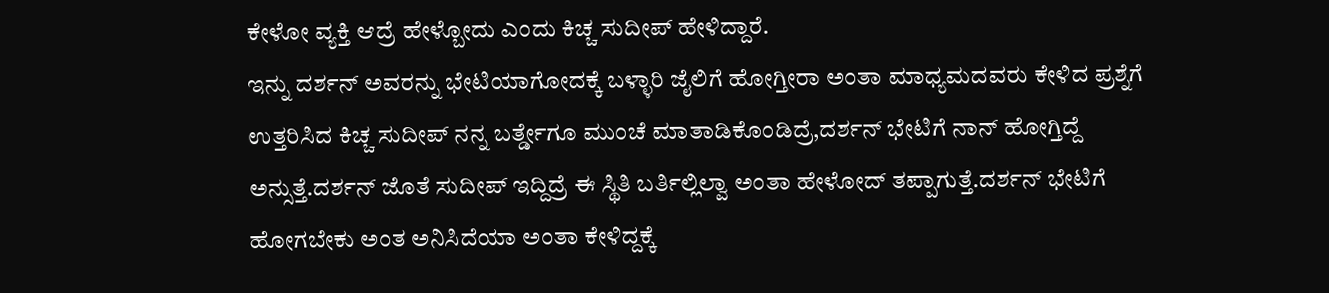ಕೇಳೋ ವ್ಯಕ್ತಿ ಆದ್ರೆ ಹೇಳ್ಬೋದು ಎಂದು ಕಿಚ್ಚ ಸುದೀಪ್ ಹೇಳಿದ್ದಾರೆ.
ಇನ್ನು ದರ್ಶನ್ ಅವರನ್ನು ಭೇಟಿಯಾಗೋದಕ್ಕೆ ಬಳ್ಳಾರಿ ಜೈಲಿಗೆ ಹೋಗ್ತೀರಾ ಅಂತಾ ಮಾಧ್ಯಮದವರು ಕೇಳಿದ ಪ್ರಶ್ನೆಗೆ ಉತ್ತರಿಸಿದ ಕಿಚ್ಚ ಸುದೀಪ್ ನನ್ನ ಬರ್ತ್ಡೇಗೂ ಮುಂಚೆ ಮಾತಾಡಿಕೊಂಡಿದ್ರೆ,ದರ್ಶನ್ ಭೇಟಿಗೆ ನಾನ್ ಹೋಗ್ತಿದ್ದೆ ಅನ್ಸುತ್ತೆ.ದರ್ಶನ್ ಜೊತೆ ಸುದೀಪ್ ಇದ್ದಿದ್ರೆ ಈ ಸ್ಥಿತಿ ಬರ್ತಿಲ್ಲಿಲ್ವಾ ಅಂತಾ ಹೇಳೋದ್ ತಪ್ಪಾಗುತ್ತೆ.ದರ್ಶನ್ ಭೇಟಿಗೆ ಹೋಗಬೇಕು ಅಂತ ಅನಿಸಿದೆಯಾ ಅಂತಾ ಕೇಳಿದ್ದಕ್ಕೆ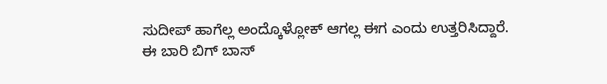ಸುದೀಪ್ ಹಾಗೆಲ್ಲ ಅಂದ್ಕೊಳ್ಲೋಕ್ ಆಗಲ್ಲ ಈಗ ಎಂದು ಉತ್ತರಿಸಿದ್ದಾರೆ.
ಈ ಬಾರಿ ಬಿಗ್ ಬಾಸ್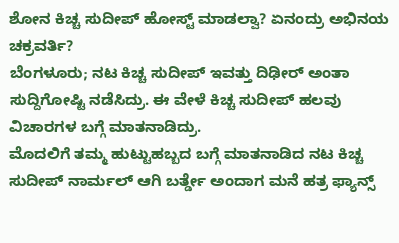ಶೋನ ಕಿಚ್ಚ ಸುದೀಪ್ ಹೋಸ್ಟ್ ಮಾಡಲ್ವಾ? ಏನಂದ್ರು ಅಭಿನಯ ಚಕ್ರವರ್ತಿ?
ಬೆಂಗಳೂರು; ನಟ ಕಿಚ್ಚ ಸುದೀಪ್ ಇವತ್ತು ದಿಢೀರ್ ಅಂತಾ ಸುದ್ದಿಗೋಷ್ಟಿ ನಡೆಸಿದ್ರು. ಈ ವೇಳೆ ಕಿಚ್ಚ ಸುದೀಪ್ ಹಲವು ವಿಚಾರಗಳ ಬಗ್ಗೆ ಮಾತನಾಡಿದ್ರು.
ಮೊದಲಿಗೆ ತಮ್ಮ ಹುಟ್ಟುಹಬ್ಬದ ಬಗ್ಗೆ ಮಾತನಾಡಿದ ನಟ ಕಿಚ್ಚ ಸುದೀಪ್ ನಾರ್ಮಲ್ ಆಗಿ ಬರ್ತ್ಡೇ ಅಂದಾಗ ಮನೆ ಹತ್ರ ಫ್ಯಾನ್ಸ್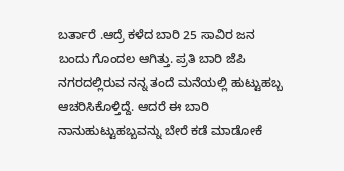ಬರ್ತಾರೆ .ಆದ್ರೆ ಕಳೆದ ಬಾರಿ 25 ಸಾವಿರ ಜನ ಬಂದು ಗೊಂದಲ ಆಗಿತ್ತು. ಪ್ರತಿ ಬಾರಿ ಜೆಪಿ ನಗರದಲ್ಲಿರುವ ನನ್ನ ತಂದೆ ಮನೆಯಲ್ಲಿ ಹುಟ್ಟುಹಬ್ಬ ಆಚರಿಸಿಕೊಳ್ತಿದ್ದೆ. ಆದರೆ ಈ ಬಾರಿ ನಾನುಹುಟ್ಟುಹಬ್ಬವನ್ನು ಬೇರೆ ಕಡೆ ಮಾಡೋಕೆ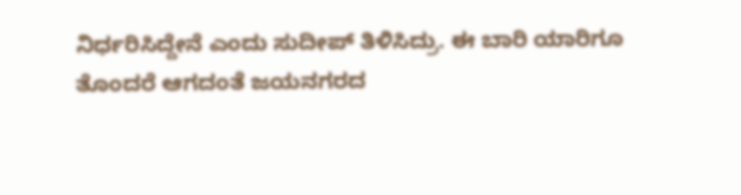ನಿರ್ಧರಿಸಿದ್ದೇನೆ ಎಂದು ಸುದೀಪ್ ತಿಳಿಸಿದ್ರು. ಈ ಬಾರಿ ಯಾರಿಗೂ ತೊಂದರೆ ಆಗದಂತೆ ಜಯನಗರದ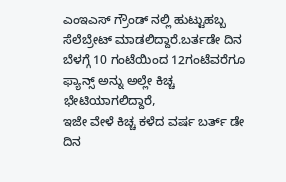ಎಂಇಎಸ್ ಗ್ರೌಂಡ್ ನಲ್ಲಿ ಹುಟ್ಟುಹಬ್ಬ ಸೆಲೆಬ್ರೇಟ್ ಮಾಡಲಿದ್ದಾರೆ.ಬರ್ತಡೇ ದಿನ ಬೆಳಗ್ಗೆ 10 ಗಂಟೆಯಿಂದ 12ಗಂಟೆವರೆಗೂ ಫ್ಯಾನ್ಸ್ ಅನ್ನು ಅಲ್ಲೇ ಕಿಚ್ಚ ಭೇಟಿಯಾಗಲಿದ್ದಾರೆ,
ಇಜೇ ವೇಳೆ ಕಿಚ್ಚ ಕಳೆದ ವರ್ಷ ಬರ್ತ್ ಡೇ ದಿನ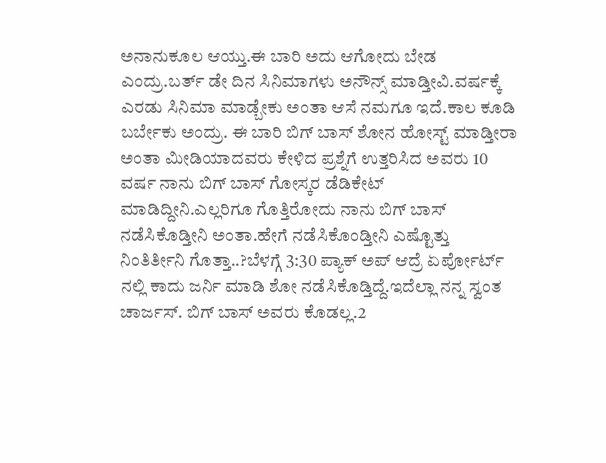ಅನಾನುಕೂಲ ಆಯ್ತು.ಈ ಬಾರಿ ಅದು ಆಗೋದು ಬೇಡ ಎಂದ್ರು.ಬರ್ತ್ ಡೇ ದಿನ ಸಿನಿಮಾಗಳು ಅನೌನ್ಸ್ ಮಾಡ್ತೀವಿ.ವರ್ಷಕ್ಕೆ ಎರಡು ಸಿನಿಮಾ ಮಾಡ್ಬೇಕು ಅಂತಾ ಆಸೆ ನಮಗೂ ಇದೆ.ಕಾಲ ಕೂಡಿ ಬರ್ಬೇಕು ಅಂದ್ರು. ಈ ಬಾರಿ ಬಿಗ್ ಬಾಸ್ ಶೋನ ಹೋಸ್ಟ್ ಮಾಡ್ತೀರಾ ಅಂತಾ ಮೀಡಿಯಾದವರು ಕೇಳಿದ ಪ್ರಶ್ನೆಗೆ ಉತ್ತರಿಸಿದ ಅವರು 10 ವರ್ಷ ನಾನು ಬಿಗ್ ಬಾಸ್ ಗೋಸ್ಕರ ಡೆಡಿಕೇಟ್ ಮಾಡಿದ್ದೀನಿ.ಎಲ್ಲರಿಗೂ ಗೊತ್ತಿರೋದು ನಾನು ಬಿಗ್ ಬಾಸ್ ನಡೆಸಿಕೊಡ್ತೀನಿ ಅಂತಾ.ಹೇಗೆ ನಡೆಸಿಕೊಂಡ್ತೀನಿ ಎಷ್ಟೊತ್ತು ನಿಂತಿರ್ತೀನಿ ಗೊತ್ತಾ..?ಬೆಳಗ್ಗೆ 3:30 ಪ್ಯಾಕ್ ಅಪ್ ಆದ್ರೆ ಏರ್ಪೋರ್ಟ್ ನಲ್ಲಿ ಕಾದು ಜರ್ನಿ ಮಾಡಿ ಶೋ ನಡೆಸಿಕೊಡ್ತಿದ್ದೆ.ಇದೆಲ್ಲಾ ನನ್ನ ಸ್ವಂತ ಚಾರ್ಜಸ್. ಬಿಗ್ ಬಾಸ್ ಅವರು ಕೊಡಲ್ಲ.2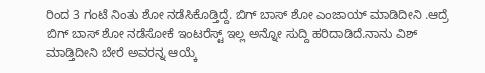ರಿಂದ 3 ಗಂಟೆ ನಿಂತು ಶೋ ನಡೆಸಿಕೊಡ್ತಿದ್ದೆ. ಬಿಗ್ ಬಾಸ್ ಶೋ ಎಂಜಾಯ್ ಮಾಡಿದೀನಿ .ಆದ್ರೆ ಬಿಗ್ ಬಾಸ್ ಶೋ ನಡೆಸೋಕೆ ಇಂಟರೆಸ್ಟ್ ಇಲ್ಲ ಅನ್ನೋ ಸುದ್ದಿ ಹರಿದಾಡಿದೆ.ನಾನು ವಿಶ್ ಮಾಡ್ತಿದೀನಿ ಬೇರೆ ಅವರನ್ನ ಆಯ್ಕೆ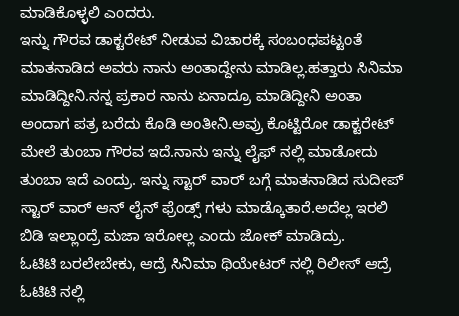ಮಾಡಿಕೊಳ್ಳಲಿ ಎಂದರು.
ಇನ್ನು ಗೌರವ ಡಾಕ್ಟರೇಟ್ ನೀಡುವ ವಿಚಾರಕ್ಕೆ ಸಂಬಂಧಪಟ್ಟಂತೆ ಮಾತನಾಡಿದ ಅವರು ನಾನು ಅಂತಾದ್ದೇನು ಮಾಡಿಲ್ಲ.ಹತ್ತಾರು ಸಿನಿಮಾ ಮಾಡಿದ್ದೀನಿ.ನನ್ನ ಪ್ರಕಾರ ನಾನು ಏನಾದ್ರೂ ಮಾಡಿದ್ದೀನಿ ಅಂತಾ ಅಂದಾಗ ಪತ್ರ ಬರೆದು ಕೊಡಿ ಅಂತೀನಿ.ಅವ್ರು ಕೊಟ್ಟಿರೋ ಡಾಕ್ಟರೇಟ್ ಮೇಲೆ ತುಂಬಾ ಗೌರವ ಇದೆ.ನಾನು ಇನ್ನು ಲೈಫ್ ನಲ್ಲಿ ಮಾಡೋದು ತುಂಬಾ ಇದೆ ಎಂದ್ರು. ಇನ್ನು ಸ್ಟಾರ್ ವಾರ್ ಬಗ್ಗೆ ಮಾತನಾಡಿದ ಸುದೀಪ್ ಸ್ಟಾರ್ ವಾರ್ ಆನ್ ಲೈನ್ ಫ್ರೆಂಡ್ಸ್ ಗಳು ಮಾಡ್ಕೊತಾರೆ.ಅದೆಲ್ಲ ಇರಲಿ ಬಿಡಿ ಇಲ್ಲಾಂದ್ರೆ ಮಜಾ ಇರೋಲ್ಲ ಎಂದು ಜೋಕ್ ಮಾಡಿದ್ರು.
ಓಟಿಟಿ ಬರಲೇಬೇಕು, ಆದ್ರೆ ಸಿನಿಮಾ ಥಿಯೇಟರ್ ನಲ್ಲಿ ರಿಲೀಸ್ ಆದ್ರೆ ಓಟಿಟಿ ನಲ್ಲಿ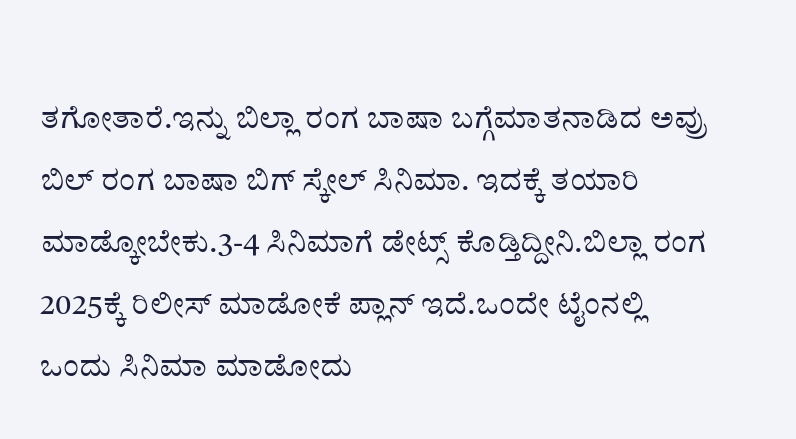ತಗೋತಾರೆ.ಇನ್ನು ಬಿಲ್ಲಾ ರಂಗ ಬಾಷಾ ಬಗ್ಗೆಮಾತನಾಡಿದ ಅವ್ರು ಬಿಲ್ ರಂಗ ಬಾಷಾ ಬಿಗ್ ಸ್ಕೇಲ್ ಸಿನಿಮಾ. ಇದಕ್ಕೆ ತಯಾರಿ ಮಾಡ್ಕೋಬೇಕು.3-4 ಸಿನಿಮಾಗೆ ಡೇಟ್ಸ್ ಕೊಡ್ತಿದ್ದೀನಿ.ಬಿಲ್ಲಾ ರಂಗ 2025ಕ್ಕೆ ರಿಲೀಸ್ ಮಾಡೋಕೆ ಪ್ಲಾನ್ ಇದೆ.ಒಂದೇ ಟೈಂನಲ್ಲಿ ಒಂದು ಸಿನಿಮಾ ಮಾಡೋದು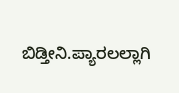ಬಿಡ್ತೀನಿ.ಪ್ಯಾರಲಲ್ಲಾಗಿ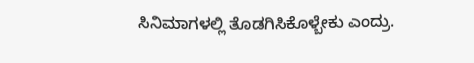ಸಿನಿಮಾಗಳಲ್ಲಿ ತೊಡಗಿಸಿಕೊಳ್ಬೇಕು ಎಂದ್ರು.